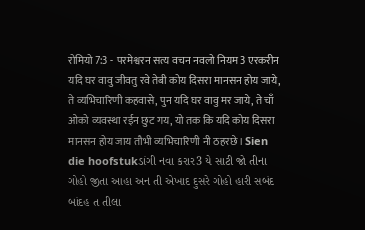रोमियो 7:3 - परमेश्वरन सत्य वचन नवलो नियम3 एरकरीन यदि घर वावु जीवतु रवे तेबी कोय दिसरा मानसन होय जाये, ते व्यभिचारिणी कहवासे, पुन यदि घर वावु मर जाये, ते चाँ ओको व्यवस्था रईन छुट गय, यो तक कि यदि कोय दिसरा मानसन होय जाय तौभी व्यभिचारिणी नी ठहरछे। Sien die hoofstukડાંગી નવા કરાર3 યે સાટી જો તીના ગોહો જીતા આહા અન તી એખાદ દુસરે ગોહો હારી સબંદ બાંદહ ત તીલા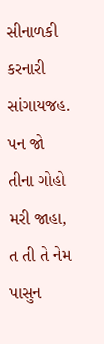સીનાળકી કરનારી સાંગાયજહ. પન જો તીના ગોહો મરી જાહા, ત તી તે નેમ પાસુન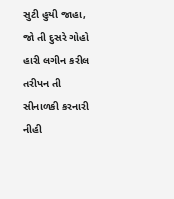સુટી હુયી જાહા, જો તી દુસરે ગોહો હારી લગીન કરીલ તરીપન તી સીનાળકી કરનારી નીહી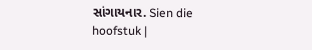સાંગાયનાર. Sien die hoofstuk |